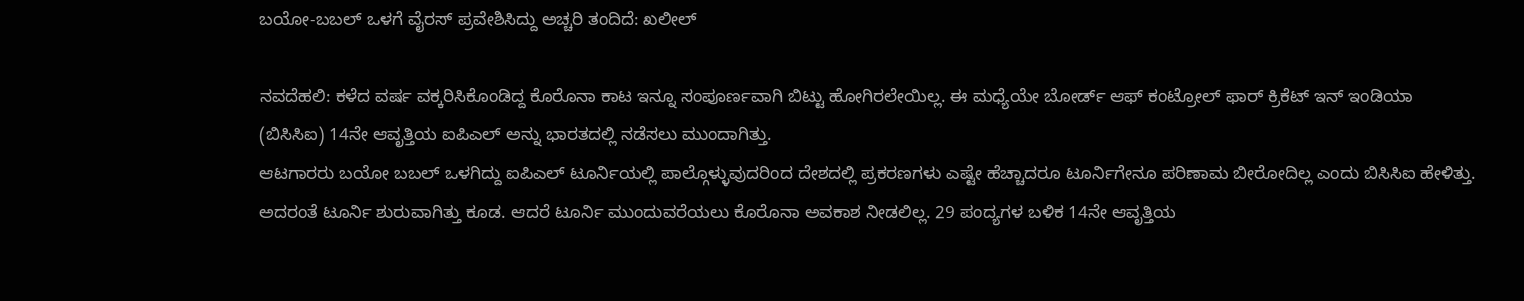ಬಯೋ-ಬಬಲ್ ಒಳಗೆ ವೈರಸ್ ಪ್ರವೇಶಿಸಿದ್ದು ಅಚ್ಚರಿ ತಂದಿದೆ: ಖಲೀಲ್

ನವದೆಹಲಿ: ಕಳೆದ ವರ್ಷ ವಕ್ಕರಿಸಿಕೊಂಡಿದ್ದ ಕೊರೊನಾ ಕಾಟ ಇನ್ನೂ ಸಂಪೂರ್ಣವಾಗಿ ಬಿಟ್ಟು ಹೋಗಿರಲೇಯಿಲ್ಲ. ಈ ಮಧ್ಯೆಯೇ ಬೋರ್ಡ್ ಆಫ್ ಕಂಟ್ರೋಲ್ ಫಾರ್ ಕ್ರಿಕೆಟ್ ಇನ್ ಇಂಡಿಯಾ (ಬಿಸಿಸಿಐ) 14ನೇ ಆವೃತ್ತಿಯ ಐಪಿಎಲ್ ಅನ್ನು ಭಾರತದಲ್ಲಿ ನಡೆಸಲು ಮುಂದಾಗಿತ್ತು.
ಆಟಗಾರರು ಬಯೋ ಬಬಲ್ ಒಳಗಿದ್ದು ಐಪಿಎಲ್ ಟೂರ್ನಿಯಲ್ಲಿ ಪಾಲ್ಗೊಳ್ಳುವುದರಿಂದ ದೇಶದಲ್ಲಿ ಪ್ರಕರಣಗಳು ಎಷ್ಟೇ ಹೆಚ್ಚಾದರೂ ಟೂರ್ನಿಗೇನೂ ಪರಿಣಾಮ ಬೀರೋದಿಲ್ಲ ಎಂದು ಬಿಸಿಸಿಐ ಹೇಳಿತ್ತು. ಅದರಂತೆ ಟೂರ್ನಿ ಶುರುವಾಗಿತ್ತು ಕೂಡ. ಆದರೆ ಟೂರ್ನಿ ಮುಂದುವರೆಯಲು ಕೊರೊನಾ ಅವಕಾಶ ನೀಡಲಿಲ್ಲ. 29 ಪಂದ್ಯಗಳ ಬಳಿಕ 14ನೇ ಆವೃತ್ತಿಯ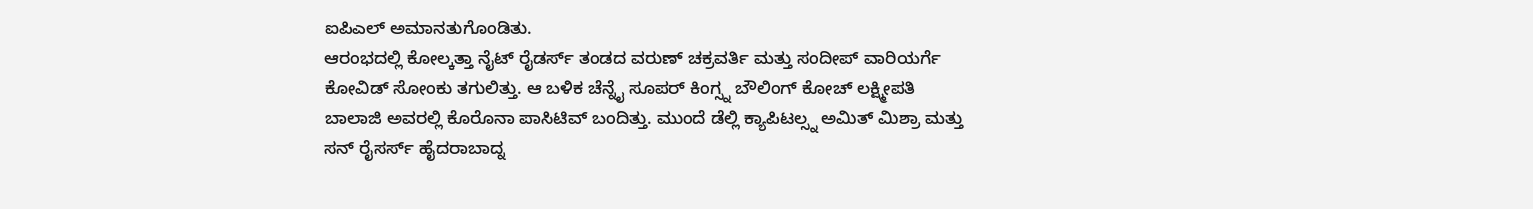ಐಪಿಎಲ್ ಅಮಾನತುಗೊಂಡಿತು.
ಆರಂಭದಲ್ಲಿ ಕೋಲ್ಕತ್ತಾ ನೈಟ್ ರೈಡರ್ಸ್ ತಂಡದ ವರುಣ್ ಚಕ್ರವರ್ತಿ ಮತ್ತು ಸಂದೀಪ್ ವಾರಿಯರ್ಗೆ ಕೋವಿಡ್ ಸೋಂಕು ತಗುಲಿತ್ತು. ಆ ಬಳಿಕ ಚೆನ್ನೈ ಸೂಪರ್ ಕಿಂಗ್ಸ್ನ ಬೌಲಿಂಗ್ ಕೋಚ್ ಲಕ್ಷ್ಮೀಪತಿ ಬಾಲಾಜಿ ಅವರಲ್ಲಿ ಕೊರೊನಾ ಪಾಸಿಟಿವ್ ಬಂದಿತ್ತು. ಮುಂದೆ ಡೆಲ್ಲಿ ಕ್ಯಾಪಿಟಲ್ಸ್ನ ಅಮಿತ್ ಮಿಶ್ರಾ ಮತ್ತು ಸನ್ ರೈಸರ್ಸ್ ಹೈದರಾಬಾದ್ನ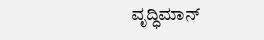ವೃದ್ಧಿಮಾನ್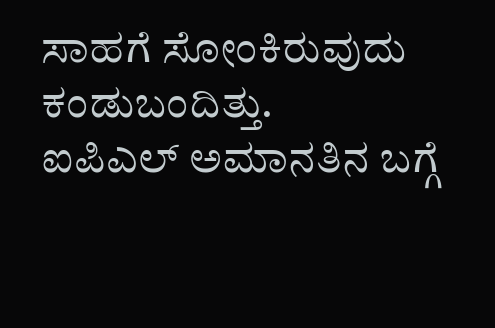ಸಾಹಗೆ ಸೋಂಕಿರುವುದು ಕಂಡುಬಂದಿತ್ತು.
ಐಪಿಎಲ್ ಅಮಾನತಿನ ಬಗ್ಗೆ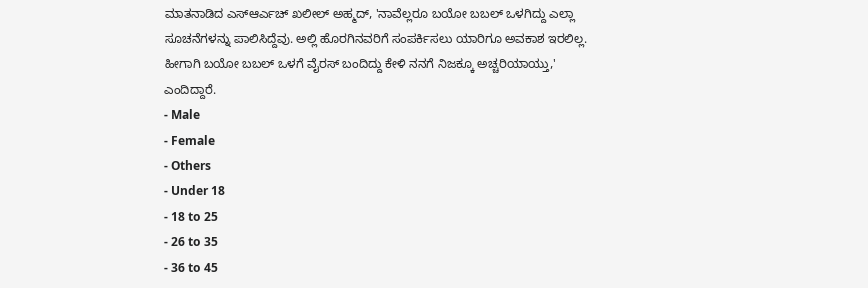ಮಾತನಾಡಿದ ಎಸ್ಆರ್ಎಚ್ ಖಲೀಲ್ ಅಹ್ಮದ್, 'ನಾವೆಲ್ಲರೂ ಬಯೋ ಬಬಲ್ ಒಳಗಿದ್ದು ಎಲ್ಲಾ ಸೂಚನೆಗಳನ್ನು ಪಾಲಿಸಿದ್ದೆವು. ಅಲ್ಲಿ ಹೊರಗಿನವರಿಗೆ ಸಂಪರ್ಕಿಸಲು ಯಾರಿಗೂ ಅವಕಾಶ ಇರಲಿಲ್ಲ. ಹೀಗಾಗಿ ಬಯೋ ಬಬಲ್ ಒಳಗೆ ವೈರಸ್ ಬಂದಿದ್ದು ಕೇಳಿ ನನಗೆ ನಿಜಕ್ಕೂ ಅಚ್ಚರಿಯಾಯ್ತು,' ಎಂದಿದ್ದಾರೆ.
- Male
- Female
- Others
- Under 18
- 18 to 25
- 26 to 35
- 36 to 45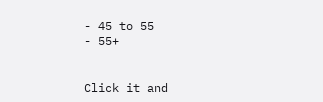- 45 to 55
- 55+


Click it and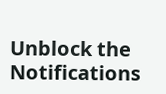Unblock the Notifications